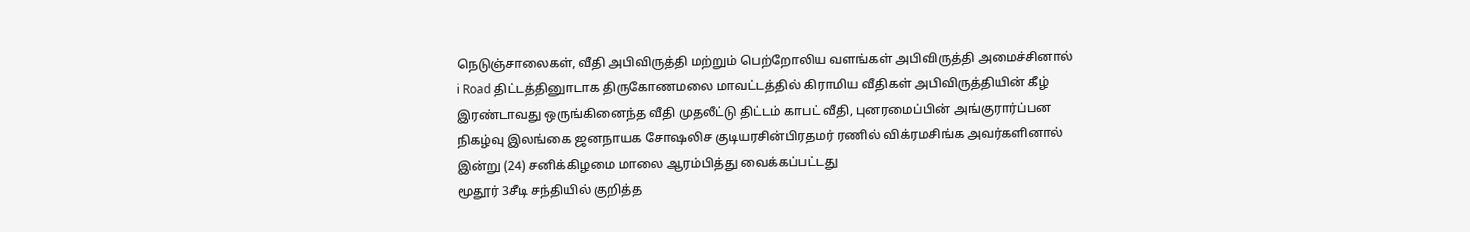நெடுஞ்சாலைகள், வீதி அபிவிருத்தி மற்றும் பெற்றோலிய வளங்கள் அபிவிருத்தி அமைச்சினால் i Road திட்டத்தினுாடாக திருகோணமலை மாவட்டத்தில் கிராமிய வீதிகள் அபிவிருத்தியின் கீழ் இரண்டாவது ஒருங்கினைந்த வீதி முதலீட்டு திட்டம் காபட் வீதி, புனரமைப்பின் அங்குரார்ப்பன நிகழ்வு இலங்கை ஜனநாயக சோஷலிச குடியரசின்பிரதமர் ரணில் விக்ரமசிங்க அவர்களினால் இன்று (24) சனிக்கிழமை மாலை ஆரம்பித்து வைக்கப்பட்டது
மூதூர் 3சீடி சந்தியில் குறித்த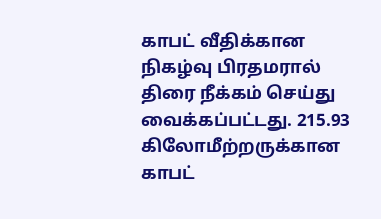காபட் வீதிக்கான நிகழ்வு பிரதமரால் திரை நீக்கம் செய்து வைக்கப்பட்டது. 215.93 கிலோமீற்றருக்கான காபட்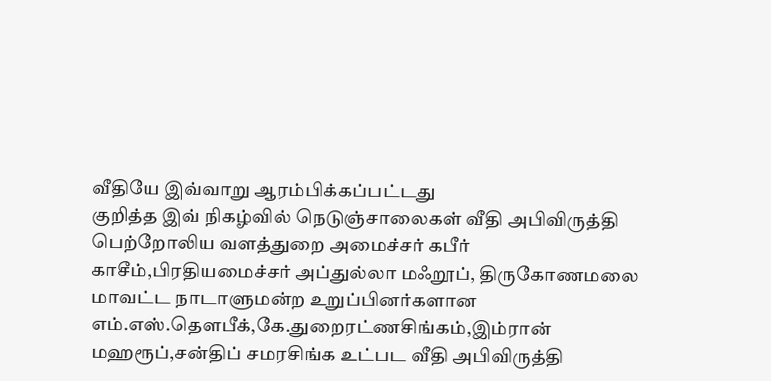வீதியே இவ்வாறு ஆரம்பிக்கப்பட்டது
குறித்த இவ் நிகழ்வில் நெடுஞ்சாலைகள் வீதி அபிவிருத்தி பெற்றோலிய வளத்துறை அமைச்சர் கபீர் காசீம்,பிரதியமைச்சர் அப்துல்லா மஃறூப், திருகோணமலை மாவட்ட நாடாளுமன்ற உறுப்பினர்களான எம்.எஸ்.தௌபீக்,கே.துறைரட்ணசிங்கம்,இம்ரான் மஹரூப்,சன்திப் சமரசிங்க உட்பட வீதி அபிவிருத்தி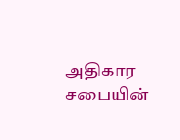அதிகார சபையின்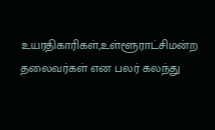உயரதிகாரிகள்,உள்ளூராட்சிமன்ற தலைவர்கள் என பலர் கலந்து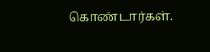கொண்டார்கள்.